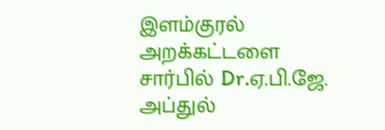இளம்குரல் அறக்கட்டளை சார்பில் Dr.ஏ.பி.ஜே. அப்துல்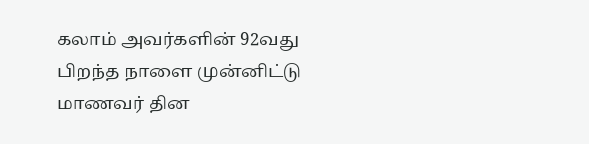கலாம் அவர்களின் 92வது பிறந்த நாளை முன்னிட்டு மாணவர் தின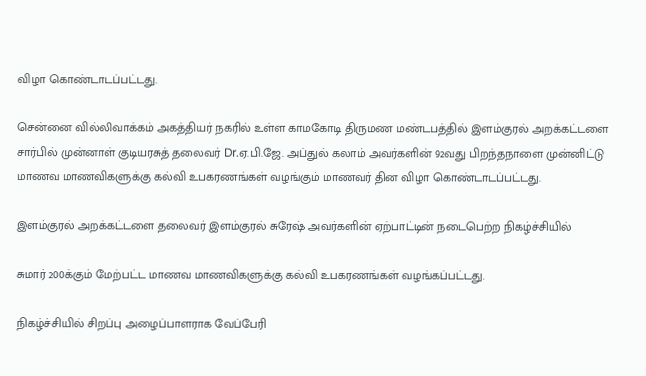விழா கொண்டாடப்பட்டது.

சென்னை வில்லிவாக்கம் அகத்தியர் நகரில் உள்ள காமகோடி திருமண மண்டபத்தில் இளம்குரல் அறக்கட்டளை சார்பில் முன்னாள் குடியரசுத் தலைவர் Dr.ஏ.பி.ஜே. அப்துல் கலாம் அவர்களின் 92வது பிறந்தநாளை முன்னிட்டு மாணவ மாணவிகளுக்கு கல்வி உபகரணங்கள் வழங்கும் மாணவர் தின விழா கொண்டாடப்பட்டது.

இளம்குரல் அறக்கட்டளை தலைவர் இளம்குரல் சுரேஷ் அவர்களின் ஏற்பாட்டின் நடைபெற்ற நிகழ்ச்சியில்

சுமார் 200க்கும் மேற்பட்ட மாணவ மாணவிகளுக்கு கல்வி உபகரணங்கள் வழங்கப்பட்டது.

நிகழ்ச்சியில் சிறப்பு அழைப்பாளராக வேப்பேரி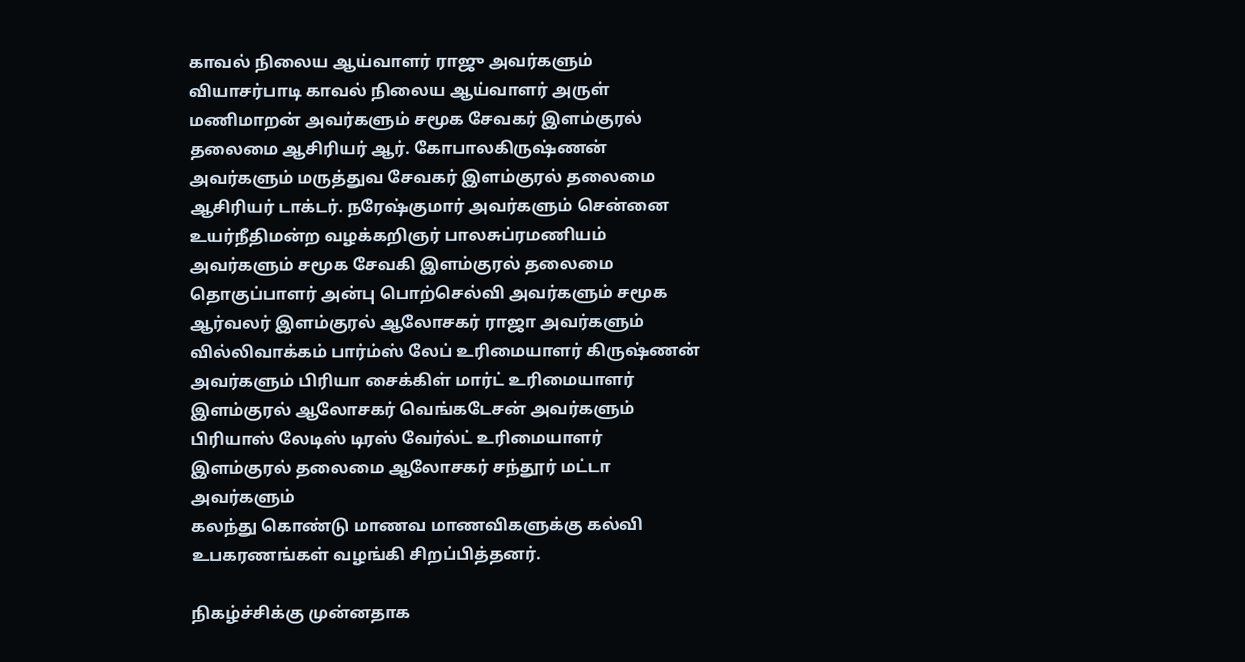காவல் நிலைய ஆய்வாளர் ராஜு அவர்களும் வியாசர்பாடி காவல் நிலைய ஆய்வாளர் அருள் மணிமாறன் அவர்களும் சமூக சேவகர் இளம்குரல் தலைமை ஆசிரியர் ஆர். கோபாலகிருஷ்ணன் அவர்களும் மருத்துவ சேவகர் இளம்குரல் தலைமை ஆசிரியர் டாக்டர். நரேஷ்குமார் அவர்களும் சென்னை உயர்நீதிமன்ற வழக்கறிஞர் பாலசுப்ரமணியம் அவர்களும் சமூக சேவகி இளம்குரல் தலைமை தொகுப்பாளர் அன்பு பொற்செல்வி அவர்களும் சமூக ஆர்வலர் இளம்குரல் ஆலோசகர் ராஜா அவர்களும்
வில்லிவாக்கம் பார்ம்ஸ் லேப் உரிமையாளர் கிருஷ்ணன் அவர்களும் பிரியா சைக்கிள் மார்ட் உரிமையாளர் இளம்குரல் ஆலோசகர் வெங்கடேசன் அவர்களும்
பிரியாஸ் லேடிஸ் டிரஸ் வேர்ல்ட் உரிமையாளர் இளம்குரல் தலைமை ஆலோசகர் சந்தூர் மட்டா அவர்களும்
கலந்து கொண்டு மாணவ மாணவிகளுக்கு கல்வி உபகரணங்கள் வழங்கி சிறப்பித்தனர்.

நிகழ்ச்சிக்கு முன்னதாக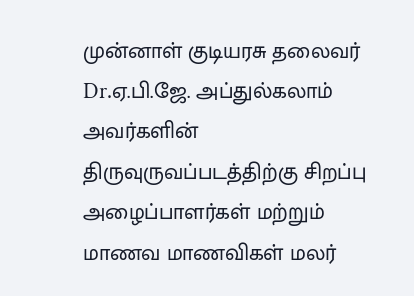முன்னாள் குடியரசு தலைவர் Dr.ஏ.பி.ஜே. அப்துல்கலாம் அவர்களின் திருவுருவப்படத்திற்கு சிறப்பு அழைப்பாளர்கள் மற்றும் மாணவ மாணவிகள் மலர்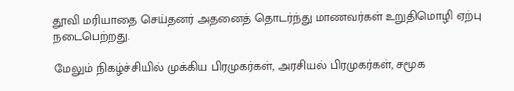தூவி மரியாதை செய்தனர் அதனைத் தொடர்ந்து மாணவர்கள் உறுதிமொழி ஏற்பு நடைபெற்றது.

மேலும் நிகழ்ச்சியில் முக்கிய பிரமுகர்கள், அரசியல் பிரமுகர்கள், சமூக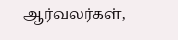ஆர்வலர்கள்,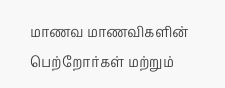மாணவ மாணவிகளின் பெற்றோர்கள் மற்றும்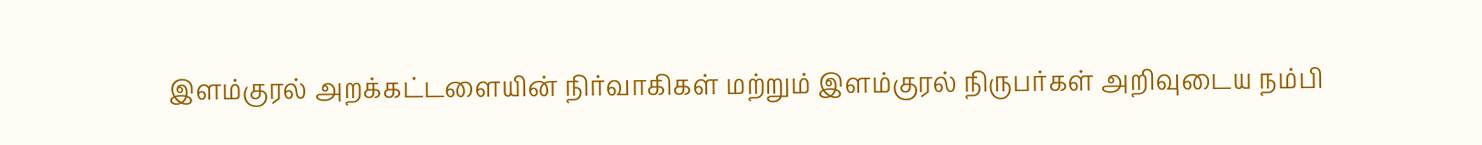இளம்குரல் அறக்கட்டளையின் நிர்வாகிகள் மற்றும் இளம்குரல் நிருபர்கள் அறிவுடைய நம்பி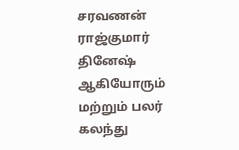சரவணன் ராஜ்குமார் தினேஷ் ஆகியோரும் மற்றும் பலர் கலந்து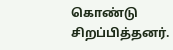கொண்டு சிறப்பித்தனர்.